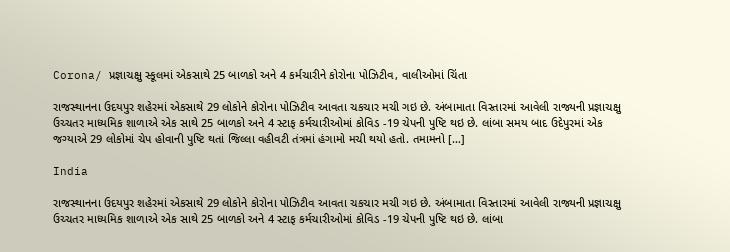Corona/ પ્રજ્ઞાચક્ષુ સ્કૂલમાં એકસાથે 25 બાળકો અને 4 કર્મચારીને કોરોના પોઝિટીવ, વાલીઓમાં ચિંતા

રાજસ્થાનના ઉદયપુર શહેરમાં એકસાથે 29 લોકોને કોરોના પોઝિટીવ આવતા ચકચાર મચી ગઇ છે. અંબામાતા વિસ્તારમાં આવેલી રાજ્યની પ્રજ્ઞાચક્ષુ ઉચ્ચતર માધ્યમિક શાળાએ એક સાથે 25 બાળકો અને 4 સ્ટાફ કર્મચારીઓમાં કોવિડ -19 ચેપની પુષ્ટિ થઇ છે. લાંબા સમય બાદ ઉદેપુરમાં એક જગ્યાએ 29 લોકોમાં ચેપ હોવાની પુષ્ટિ થતાં જિલ્લા વહીવટી તંત્રમાં હંગામો મચી થયો હતો. તમામનો […]

India

રાજસ્થાનના ઉદયપુર શહેરમાં એકસાથે 29 લોકોને કોરોના પોઝિટીવ આવતા ચકચાર મચી ગઇ છે. અંબામાતા વિસ્તારમાં આવેલી રાજ્યની પ્રજ્ઞાચક્ષુ ઉચ્ચતર માધ્યમિક શાળાએ એક સાથે 25 બાળકો અને 4 સ્ટાફ કર્મચારીઓમાં કોવિડ -19 ચેપની પુષ્ટિ થઇ છે. લાંબા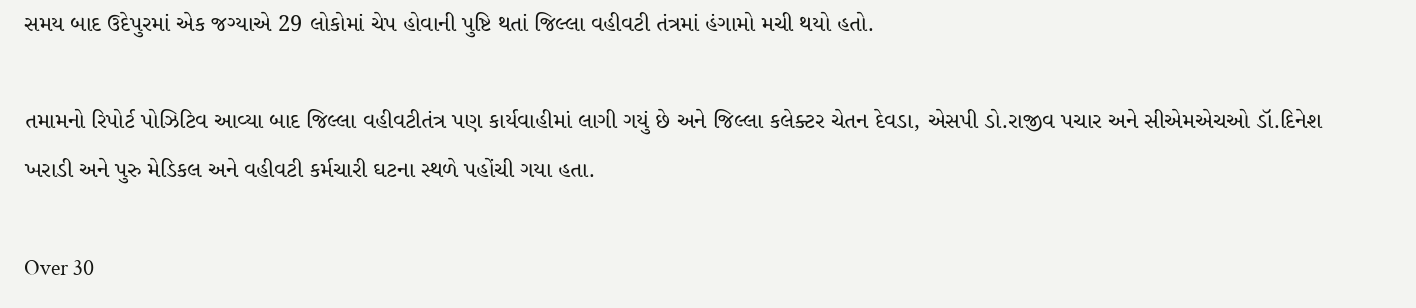સમય બાદ ઉદેપુરમાં એક જગ્યાએ 29 લોકોમાં ચેપ હોવાની પુષ્ટિ થતાં જિલ્લા વહીવટી તંત્રમાં હંગામો મચી થયો હતો.

તમામનો રિપોર્ટ પોઝિટિવ આવ્યા બાદ જિલ્લા વહીવટીતંત્ર પણ કાર્યવાહીમાં લાગી ગયું છે અને જિલ્લા કલેક્ટર ચેતન દેવડા, એસપી ડો.રાજીવ પચાર અને સીએમએચઓ ડૉ.દિનેશ ખરાડી અને પુરુ મેડિકલ અને વહીવટી કર્મચારી ઘટના સ્થળે પહોંચી ગયા હતા.

Over 30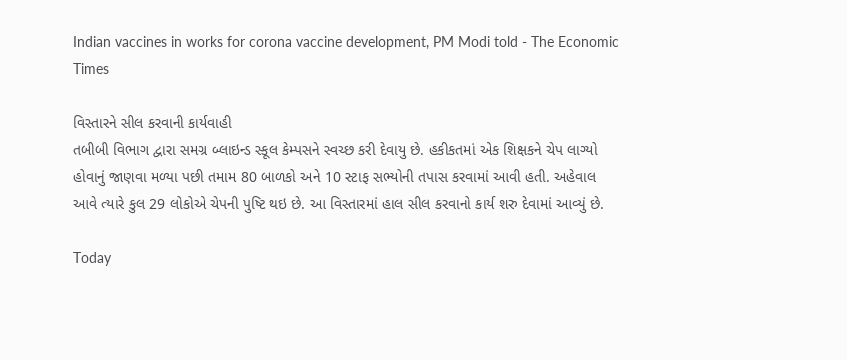Indian vaccines in works for corona vaccine development, PM Modi told - The Economic Times

વિસ્તારને સીલ કરવાની કાર્યવાહી
તબીબી વિભાગ દ્વારા સમગ્ર બ્લાઇન્ડ સ્કૂલ કેમ્પસને સ્વચ્છ કરી દેવાયુ છે. હકીકતમાં એક શિક્ષકને ચેપ લાગ્યો હોવાનું જાણવા મળ્યા પછી તમામ 80 બાળકો અને 10 સ્ટાફ સભ્યોની તપાસ કરવામાં આવી હતી. અહેવાલ આવે ત્યારે કુલ 29 લોકોએ ચેપની પુષ્ટિ થઇ છે. આ વિસ્તારમાં હાલ સીલ કરવાનો કાર્ય શરુ દેવામાં આવ્યું છે.

Today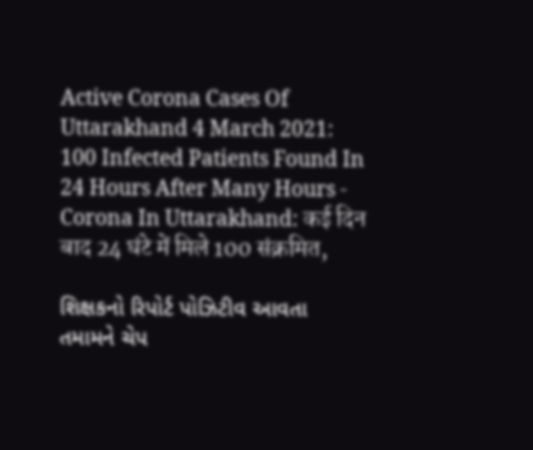Active Corona Cases Of Uttarakhand 4 March 2021: 100 Infected Patients Found In 24 Hours After Many Hours - Corona In Uttarakhand: कई दिन बाद 24 घंटे में मिले 100 संक्रमित,

શિક્ષકનો રિપોર્ટ પોઝિટીવ આવતા તમામને ચેપ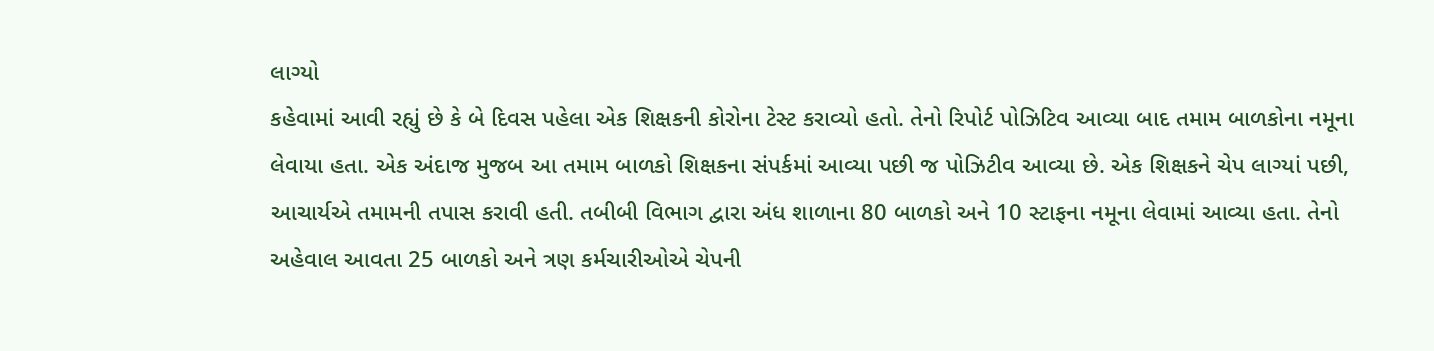લાગ્યો
કહેવામાં આવી રહ્યું છે કે બે દિવસ પહેલા એક શિક્ષકની કોરોના ટેસ્ટ કરાવ્યો હતો. તેનો રિપોર્ટ પોઝિટિવ આવ્યા બાદ તમામ બાળકોના નમૂના લેવાયા હતા. એક અંદાજ મુજબ આ તમામ બાળકો શિક્ષકના સંપર્કમાં આવ્યા પછી જ પોઝિટીવ આવ્યા છે. એક શિક્ષકને ચેપ લાગ્યાં પછી, આચાર્યએ તમામની તપાસ કરાવી હતી. તબીબી વિભાગ દ્વારા અંધ શાળાના 80 બાળકો અને 10 સ્ટાફના નમૂના લેવામાં આવ્યા હતા. તેનો અહેવાલ આવતા 25 બાળકો અને ત્રણ કર્મચારીઓએ ચેપની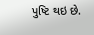પુષ્ટિ થઇ છે.